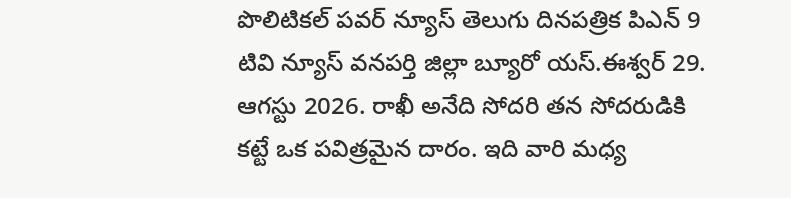పొలిటికల్ పవర్ న్యూస్ తెలుగు దినపత్రిక పిఎన్ 9 టివి న్యూస్ వనపర్తి జిల్లా బ్యూరో యస్.ఈశ్వర్ 29. ఆగస్టు 2026. రాఖీ అనేది సోదరి తన సోదరుడికి కట్టే ఒక పవిత్రమైన దారం. ఇది వారి మధ్య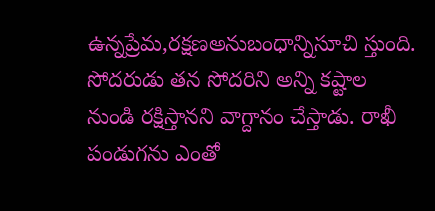ఉన్నప్రేమ,రక్షణఅనుబంధాన్నిసూచి స్తుంది. సోదరుడు తన సోదరిని అన్ని కష్టాల నుండి రక్షిస్తానని వాగ్దానం చేస్తాడు. రాఖీ పండుగను ఎంతో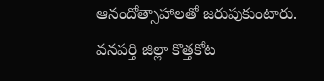ఆనందోత్సాహాలతో జరుపుకుంటారు. వనపర్తి జిల్లా కొత్తకోట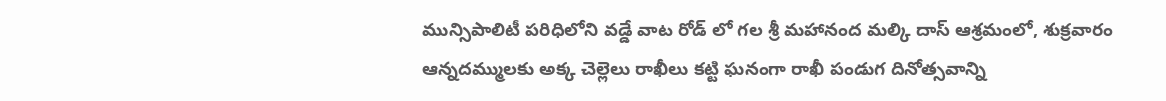మున్సిపాలిటీ పరిధిలోని వడ్డే వాట రోడ్ లో గల శ్రీ మహానంద మల్కి దాస్ ఆశ్రమంలో, శుక్రవారం ఆన్నదమ్ములకు అక్క చెల్లెలు రాఖీలు కట్టి ఘనంగా రాఖీ పండుగ దినోత్సవాన్ని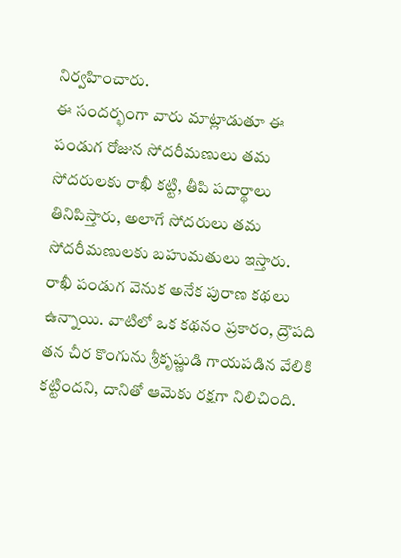నిర్వహించారు.
ఈ సందర్భంగా వారు మాట్లాడుతూ ఈ పండుగ రోజున సోదరీమణులు తమ సోదరులకు రాఖీ కట్టి, తీపి పదార్థాలు తినిపిస్తారు, అలాగే సోదరులు తమ సోదరీమణులకు బహుమతులు ఇస్తారు. రాఖీ పండుగ వెనుక అనేక పురాణ కథలు ఉన్నాయి. వాటిలో ఒక కథనం ప్రకారం, ద్రౌపది తన చీర కొంగును శ్రీకృష్ణుడి గాయపడిన వేలికి కట్టిందని, దానితో ఆమెకు రక్షగా నిలిచింది.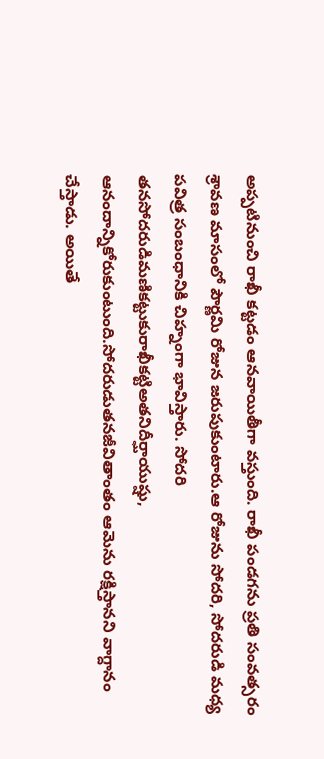అప్పటినుంచి రాఖీ కట్టడం ఆనవాయితీగా వస్తుంది. రాఖీ పండగను ప్రతి సంవత్సరం శ్రావణ మాసంలో పౌర్ణమి రోజున జరుపుకుంటారు.ఆ రోజును సోదరి, సోదరుడి మధ్య పవిత్ర సంబంధానికి చిహ్నంగా భావిస్తారు. సోదరి తనసోదరుడిమణికట్టుకురాఖీకట్టిఅతనిదీర్ఘాయుష్షు, ఆనందాన్నికోరుకుంటుంది.సోదరుడుతనజీవితాంతం ఆమెను రక్షిస్తానని వాగ్దానం చేస్తాడు. అయితే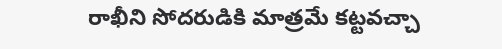రాఖీని సోదరుడికి మాత్రమే కట్టవచ్చా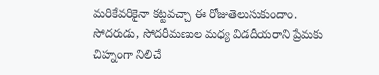మరికేవరికైనా కట్టవచ్చా ఈ రోజుతెలుసుకుందాం.
సోదరుడు, సోదరీమణుల మధ్య విడదీయరాని ప్రేమకు చిహ్నంగా నిలిచే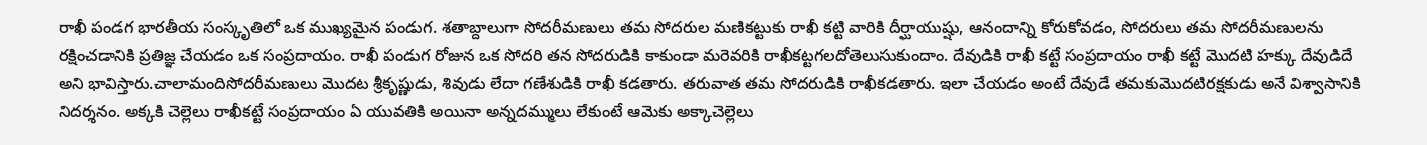రాఖీ పండగ భారతీయ సంస్కృతిలో ఒక ముఖ్యమైన పండుగ. శతాబ్దాలుగా సోదరీమణులు తమ సోదరుల మణికట్టుకు రాఖీ కట్టి వారికి దీర్ఘాయుష్షు, ఆనందాన్ని కోరుకోవడం, సోదరులు తమ సోదరీమణులను రక్షించడానికి ప్రతిజ్ఞ చేయడం ఒక సంప్రదాయం. రాఖీ పండుగ రోజున ఒక సోదరి తన సోదరుడికి కాకుండా మరెవరికి రాఖీకట్టగలదోతెలుసుకుందాం. దేవుడికి రాఖీ కట్టే సంప్రదాయం రాఖీ కట్టే మొదటి హక్కు దేవుడిదే అని భావిస్తారు.చాలామందిసోదరీమణులు మొదట శ్రీకృష్ణుడు, శివుడు లేదా గణేశుడికి రాఖీ కడతారు. తరువాత తమ సోదరుడికి రాఖీకడతారు. ఇలా చేయడం అంటే దేవుడే తమకుమొదటిరక్షకుడు అనే విశ్వాసానికి నిదర్శనం. అక్కకి చెల్లెలు రాఖీకట్టే సంప్రదాయం ఏ యువతికి అయినా అన్నదమ్ములు లేకుంటే ఆమెకు అక్కాచెల్లెలు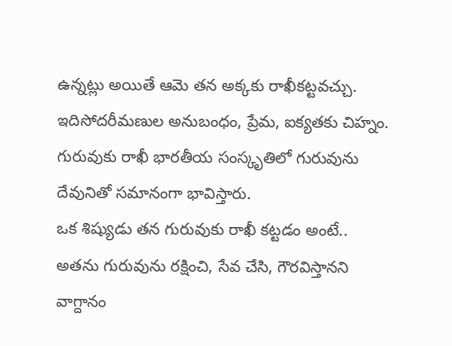ఉన్నట్లు అయితే ఆమె తన అక్కకు రాఖీకట్టవచ్చు. ఇదిసోదరీమణుల అనుబంధం, ప్రేమ, ఐక్యతకు చిహ్నం. గురువుకు రాఖీ భారతీయ సంస్కృతిలో గురువును దేవునితో సమానంగా భావిస్తారు.
ఒక శిష్యుడు తన గురువుకు రాఖీ కట్టడం అంటే.. అతను గురువును రక్షించి, సేవ చేసి, గౌరవిస్తానని వాగ్దానం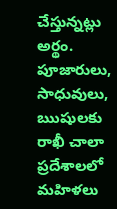చేస్తున్నట్లు అర్థం. పూజారులు, సాధువులు, ఋషులకు రాఖీ చాలా ప్రదేశాలలో మహిళలు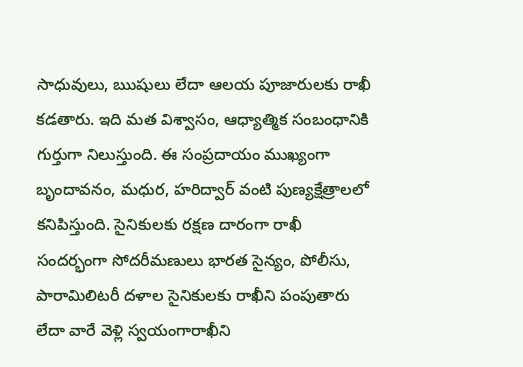సాధువులు, ఋషులు లేదా ఆలయ పూజారులకు రాఖీ కడతారు. ఇది మత విశ్వాసం, ఆధ్యాత్మిక సంబంధానికి గుర్తుగా నిలుస్తుంది. ఈ సంప్రదాయం ముఖ్యంగా బృందావనం, మధుర, హరిద్వార్ వంటి పుణ్యక్షేత్రాలలో కనిపిస్తుంది. సైనికులకు రక్షణ దారంగా రాఖీ సందర్భంగా సోదరీమణులు భారత సైన్యం, పోలీసు, పారామిలిటరీ దళాల సైనికులకు రాఖీని పంపుతారు లేదా వారే వెళ్లి స్వయంగారాఖీని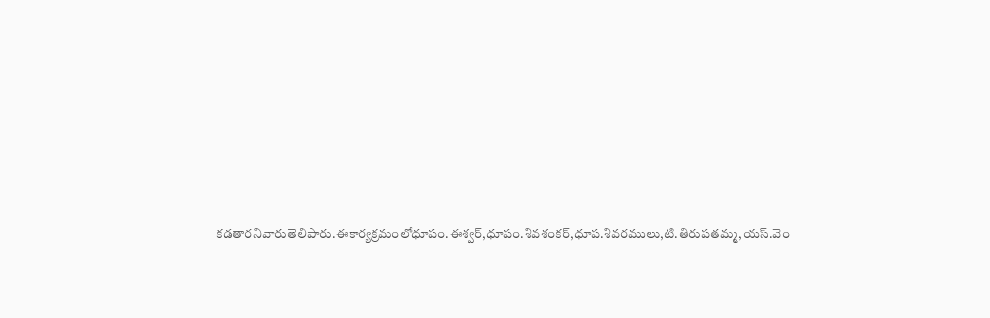కడతారనివారుతెలిపారు.ఈకార్యక్రమంలోధూపం.ఈశ్వర్,ధూపం.శివశంకర్,ధూప.శివరములు,టి.తిరుపతమ్మ,యస్.వెం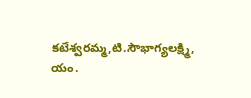కటేశ్వరమ్మ,టి.సౌభాగ్యలక్ష్మి, యం.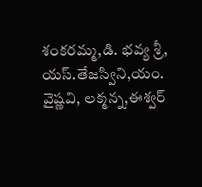శంకరమ్మ,డి. భవ్య శ్రీ, యస్.తేజస్విని,యం. వైష్ణవి, లక్మన్న,ఈశ్వర్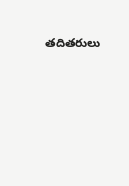తదితరులు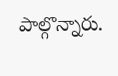పాల్గొన్నారు.